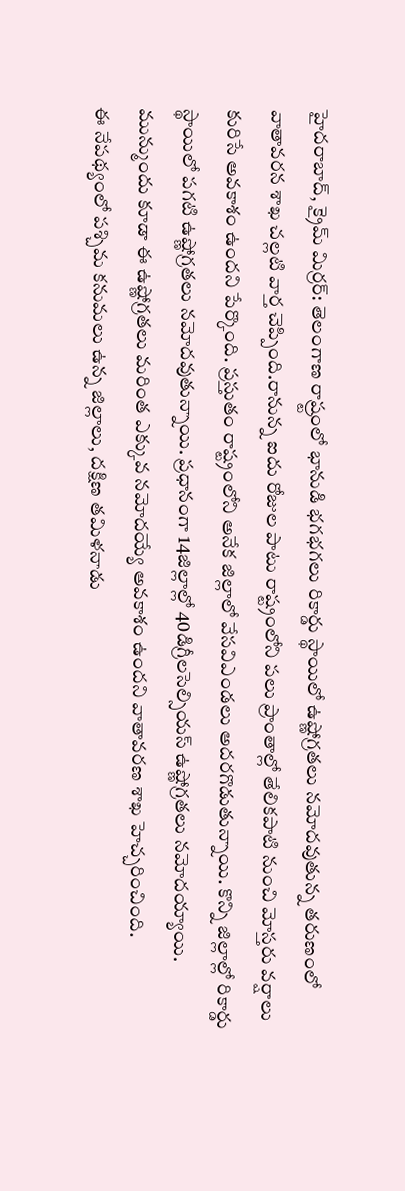హైదరాబాద్, క్రైమ్ మిర్రర్: తెలంగాణ రాష్ర్టంలో భానుడి భగభగలు రికార్డు స్థాయిలో ఉష్ణోగ్రతలు నమోదవుతున్న తరుణంలో వాతావరన శాఖ చల్లటి వార్త చెప్పింది.రానున్న ఐదు రోజుల పాటు రాష్ట్రంలోని పలు ప్రాంతాల్లో తేలికపాటి నుంచి మోస్తరు వర్షాలు కురిసే అవకాశం ఉందని పేర్కొంది. ప్రస్తుతం రాష్ట్రంలోని అనేక జిల్లాలో వేసవిఎండలు అదరగొడుతున్నాయి. కొన్ని జిల్లాల్లో రికార్డు స్థాయిలో పగటి ఉష్ణోగ్రతలు నమోదవుతున్నాయి. ప్రధానంగా 14జిల్లాల్లో 40డిగ్రీలసెల్సియస్ ఉష్ణోగ్రతలు నమోదయ్యాయి. మున్ముందు కూడా ఈ ఉష్ణోగ్రతలు మరింత ఎక్కువ నమోదయ్యే అవకాశం ఉందని వాతావరణ శాఖ హెచ్చరించింది.
ఈ నేపథ్యంలో పశ్చిమ కనుమలు ఉన్న జిల్లాలు, దక్షిణ తమిళనాడు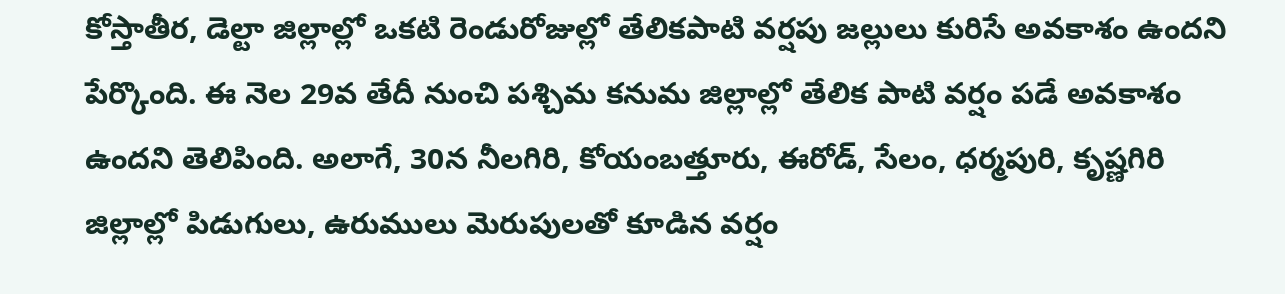కోస్తాతీర, డెల్టా జిల్లాల్లో ఒకటి రెండురోజుల్లో తేలికపాటి వర్షపు జల్లులు కురిసే అవకాశం ఉందని పేర్కొంది. ఈ నెల 29వ తేదీ నుంచి పశ్చిమ కనుమ జిల్లాల్లో తేలిక పాటి వర్షం పడే అవకాశం ఉందని తెలిపింది. అలాగే, 30న నీలగిరి, కోయంబత్తూరు, ఈరోడ్, సేలం, ధర్మపురి, కృష్ణగిరి జిల్లాల్లో పిడుగులు, ఉరుములు మెరుపులతో కూడిన వర్షం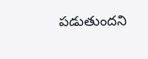పడుతుందని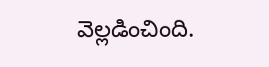వెల్లడించింది.